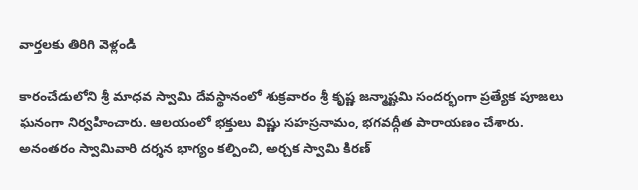వార్తలకు తిరిగి వెళ్లండి

కారంచేడులోని శ్రీ మాధవ స్వామి దేవస్థానంలో శుక్రవారం శ్రీ కృష్ణ జన్మాష్టమి సందర్భంగా ప్రత్యేక పూజలు ఘనంగా నిర్వహించారు. ఆలయంలో భక్తులు విష్ణు సహస్రనామం, భగవద్గీత పారాయణం చేశారు.
అనంతరం స్వామివారి దర్శన భాగ్యం కల్పించి, అర్చక స్వామి కిరణ్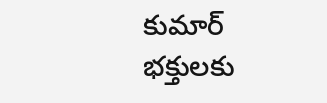కుమార్ భక్తులకు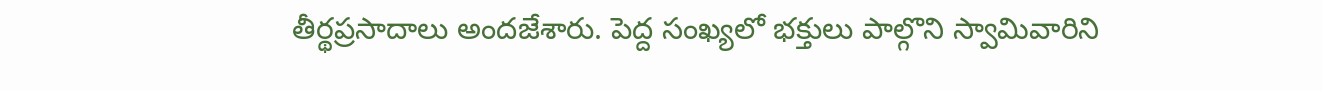తీర్థప్రసాదాలు అందజేశారు. పెద్ద సంఖ్యలో భక్తులు పాల్గొని స్వామివారిని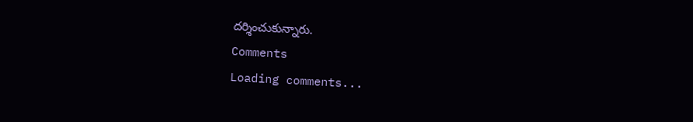దర్శించుకున్నారు.
Comments
Loading comments...